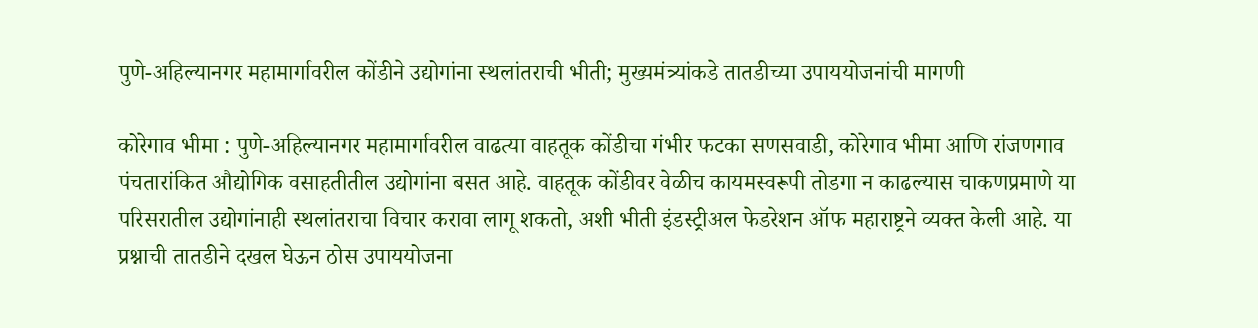पुणे-अहिल्यानगर महामार्गावरील कोंडीने उद्योगांना स्थलांतराची भीती; मुख्यमंत्र्यांकडे तातडीच्या उपाययोजनांची मागणी

कोरेगाव भीमा : पुणे-अहिल्यानगर महामार्गावरील वाढत्या वाहतूक कोंडीचा गंभीर फटका सणसवाडी, कोरेगाव भीमा आणि रांजणगाव पंचतारांकित औद्योगिक वसाहतीतील उद्योगांना बसत आहे. वाहतूक कोंडीवर वेळीच कायमस्वरूपी तोडगा न काढल्यास चाकणप्रमाणे या परिसरातील उद्योगांनाही स्थलांतराचा विचार करावा लागू शकतो, अशी भीती इंडस्ट्रीअल फेडरेशन ऑफ महाराष्ट्रने व्यक्त केली आहे. या प्रश्नाची तातडीने दखल घेऊन ठोस उपाययोजना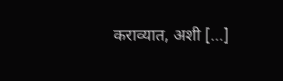कराव्यात, अशी […]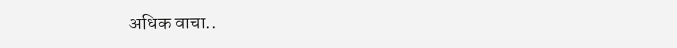अधिक वाचा..